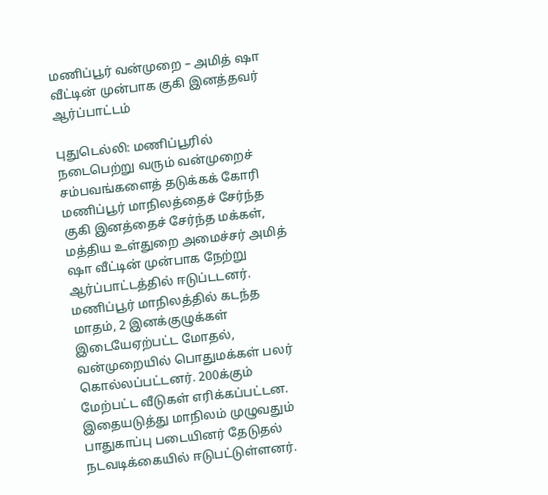மணிப்பூர் வன்முறை – அமித் ஷா வீட்டின் முன்பாக குகி இனத்தவர் ஆர்ப்பாட்டம்

புதுடெல்லி: மணிப்பூரில் நடைபெற்று வரும் வன்முறைச் சம்பவங்களைத் தடுக்கக் கோரி மணிப்பூர் மாநிலத்தைச் சேர்ந்த குகி இனத்தைச் சேர்ந்த மக்கள், மத்திய உள்துறை அமைச்சர் அமித் ஷா வீட்டின் முன்பாக நேற்று ஆர்ப்பாட்டத்தில் ஈடுப்டடனர். மணிப்பூர் மாநிலத்தில் கடந்த மாதம், 2 இனக்குழுக்கள் இடையேஏற்பட்ட மோதல், வன்முறையில் பொதுமக்கள் பலர் கொல்லப்பட்டனர். 200க்கும் மேற்பட்ட வீடுகள் எரிக்கப்பட்டன. இதையடுத்து மாநிலம் முழுவதும் பாதுகாப்பு படையினர் தேடுதல் நடவடிக்கையில் ஈடுபட்டுள்ளனர்.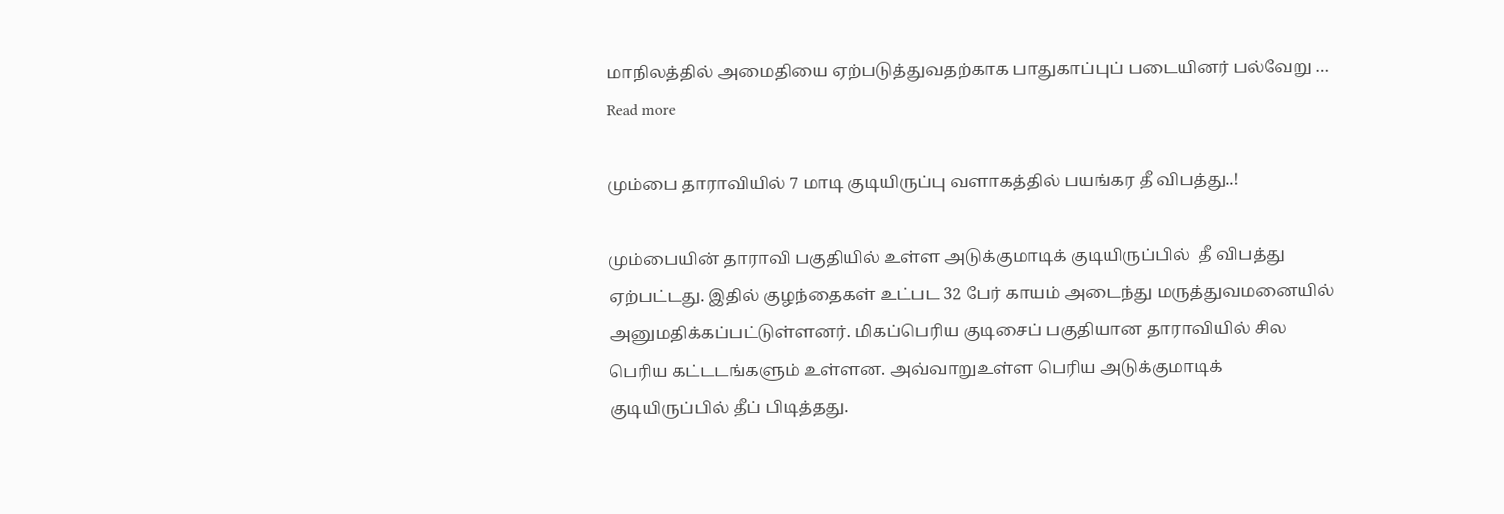மாநிலத்தில் அமைதியை ஏற்படுத்துவதற்காக பாதுகாப்புப் படையினர் பல்வேறு … Read more

மும்பை தாராவியில் 7 மாடி குடியிருப்பு வளாகத்தில் பயங்கர தீ விபத்து..!

மும்பையின் தாராவி பகுதியில் உள்ள அடுக்குமாடிக் குடியிருப்பில்  தீ விபத்து ஏற்பட்டது. இதில் குழந்தைகள் உட்பட 32 பேர் காயம் அடைந்து மருத்துவமனையில் அனுமதிக்கப்பட்டுள்ளனர். மிகப்பெரிய குடிசைப் பகுதியான தாராவியில் சில பெரிய கட்டடங்களும் உள்ளன. அவ்வாறுஉள்ள பெரிய அடுக்குமாடிக் குடியிருப்பில் தீப் பிடித்தது.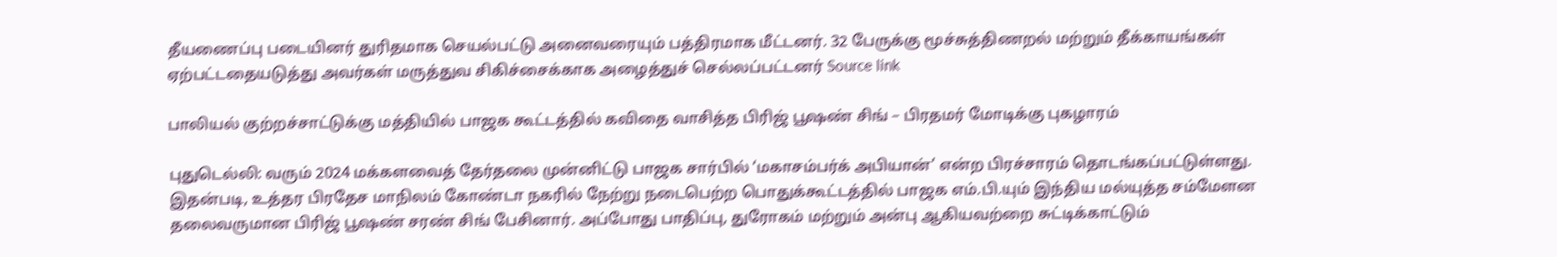தீயணைப்பு படையினர் துரிதமாக செயல்பட்டு அனைவரையும் பத்திரமாக மீட்டனர். 32 பேருக்கு மூச்சுத்திணறல் மற்றும் தீக்காயங்கள் ஏற்பட்டதையடுத்து அவர்கள் மருத்துவ சிகிச்சைக்காக அழைத்துச் செல்லப்பட்டனர் Source link

பாலியல் குற்றச்சாட்டுக்கு மத்தியில் பாஜக கூட்டத்தில் கவிதை வாசித்த பிரிஜ் பூஷண் சிங் – பிரதமர் மோடிக்கு புகழாரம்

புதுடெல்லி: வரும் 2024 மக்களவைத் தேர்தலை முன்னிட்டு பாஜக சார்பில் ‘மகாசம்பர்க் அபியான்’ என்ற பிரச்சாரம் தொடங்கப்பட்டுள்ளது. இதன்படி, உத்தர பிரதேச மாநிலம் கோண்டா நகரில் நேற்று நடைபெற்ற பொதுக்கூட்டத்தில் பாஜக எம்.பி.யும் இந்திய மல்யுத்த சம்மேளன தலைவருமான பிரிஜ் பூஷண் சரண் சிங் பேசினார். அப்போது பாதிப்பு, துரோகம் மற்றும் அன்பு ஆகியவற்றை சுட்டிக்காட்டும்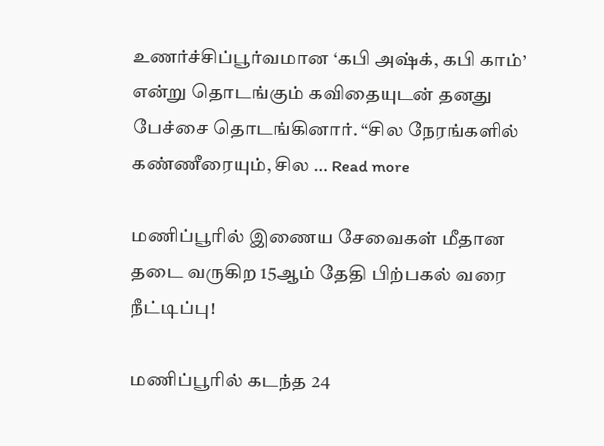உணர்ச்சிப்பூர்வமான ‘கபி அஷ்க், கபி காம்’ என்று தொடங்கும் கவிதையுடன் தனது பேச்சை தொடங்கினார். “சில நேரங்களில் கண்ணீரையும், சில … Read more

மணிப்பூரில் இணைய சேவைகள் மீதான தடை வருகிற 15ஆம் தேதி பிற்பகல் வரை நீட்டிப்பு!

மணிப்பூரில் கடந்த 24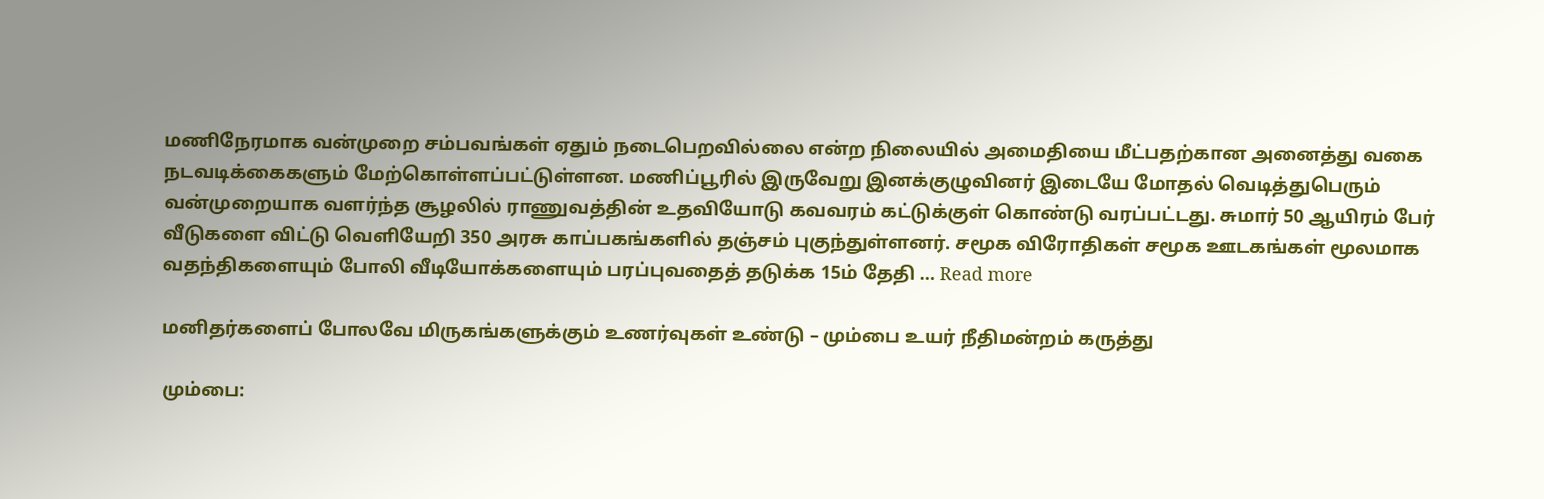மணிநேரமாக வன்முறை சம்பவங்கள் ஏதும் நடைபெறவில்லை என்ற நிலையில் அமைதியை மீட்பதற்கான அனைத்து வகை நடவடிக்கைகளும் மேற்கொள்ளப்பட்டுள்ளன. மணிப்பூரில் இருவேறு இனக்குழுவினர் இடையே மோதல் வெடித்துபெரும் வன்முறையாக வளர்ந்த சூழலில் ராணுவத்தின் உதவியோடு கவவரம் கட்டுக்குள் கொண்டு வரப்பட்டது. சுமார் 50 ஆயிரம் பேர் வீடுகளை விட்டு வெளியேறி 350 அரசு காப்பகங்களில் தஞ்சம் புகுந்துள்ளனர். சமூக விரோதிகள் சமூக ஊடகங்கள் மூலமாக வதந்திகளையும் போலி வீடியோக்களையும் பரப்புவதைத் தடுக்க 15ம் தேதி … Read more

மனிதர்களைப் போலவே மிருகங்களுக்கும் உணர்வுகள் உண்டு – மும்பை உயர் நீதிமன்றம் கருத்து

மும்பை: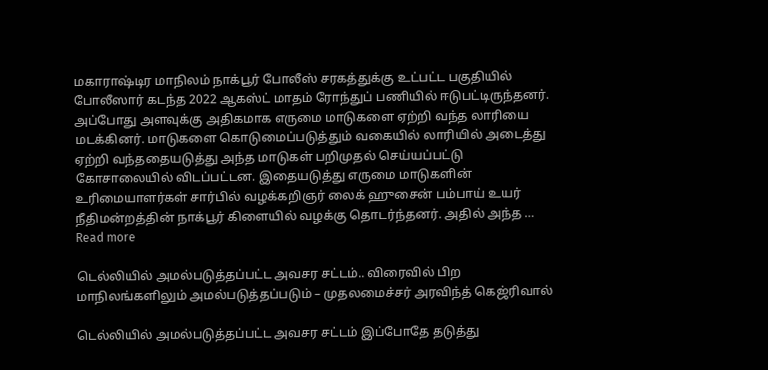மகாராஷ்டிர மாநிலம் நாக்பூர் போலீஸ் சரகத்துக்கு உட்பட்ட பகுதியில் போலீஸார் கடந்த 2022 ஆகஸ்ட் மாதம் ரோந்துப் பணியில் ஈடுபட்டிருந்தனர். அப்போது அளவுக்கு அதிகமாக எருமை மாடுகளை ஏற்றி வந்த லாரியை மடக்கினர். மாடுகளை கொடுமைப்படுத்தும் வகையில் லாரியில் அடைத்து ஏற்றி வந்ததையடுத்து அந்த மாடுகள் பறிமுதல் செய்யப்பட்டு கோசாலையில் விடப்பட்டன. இதையடுத்து எருமை மாடுகளின் உரிமையாளர்கள் சார்பில் வழக்கறிஞர் லைக் ஹுசைன் பம்பாய் உயர் நீதிமன்றத்தின் நாக்பூர் கிளையில் வழக்கு தொடர்ந்தனர். அதில் அந்த … Read more

டெல்லியில் அமல்படுத்தப்பட்ட அவசர சட்டம்.. விரைவில் பிற மாநிலங்களிலும் அமல்படுத்தப்படும் – முதலமைச்சர் அரவிந்த் கெஜ்ரிவால்

டெல்லியில் அமல்படுத்தப்பட்ட அவசர சட்டம் இப்போதே தடுத்து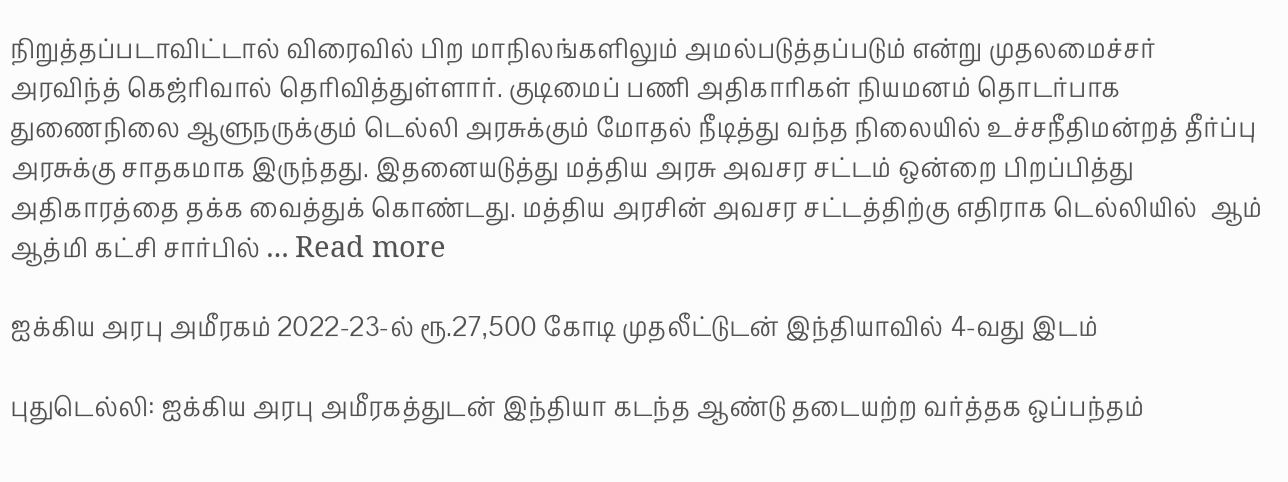நிறுத்தப்படாவிட்டால் விரைவில் பிற மாநிலங்களிலும் அமல்படுத்தப்படும் என்று முதலமைச்சர் அரவிந்த் கெஜ்ரிவால் தெரிவித்துள்ளார். குடிமைப் பணி அதிகாரிகள் நியமனம் தொடர்பாக துணைநிலை ஆளுநருக்கும் டெல்லி அரசுக்கும் மோதல் நீடித்து வந்த நிலையில் உச்சநீதிமன்றத் தீர்ப்பு அரசுக்கு சாதகமாக இருந்தது. இதனையடுத்து மத்திய அரசு அவசர சட்டம் ஒன்றை பிறப்பித்து அதிகாரத்தை தக்க வைத்துக் கொண்டது. மத்திய அரசின் அவசர சட்டத்திற்கு எதிராக டெல்லியில்  ஆம் ஆத்மி கட்சி சார்பில் … Read more

ஐக்கிய அரபு அமீரகம் 2022-23-ல் ரூ.27,500 கோடி முதலீட்டுடன் இந்தியாவில் 4-வது இடம்

புதுடெல்லி: ஐக்கிய அரபு அமீரகத்துடன் இந்தியா கடந்த ஆண்டு தடையற்ற வர்த்தக ஒப்பந்தம்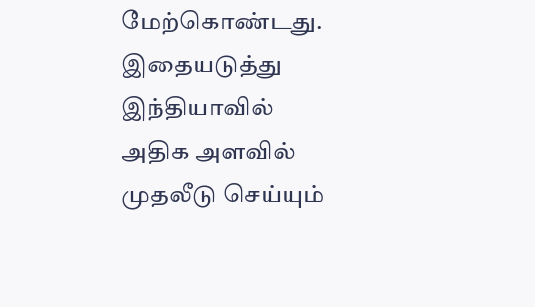மேற்கொண்டது. இதையடுத்து இந்தியாவில் அதிக அளவில் முதலீடு செய்யும்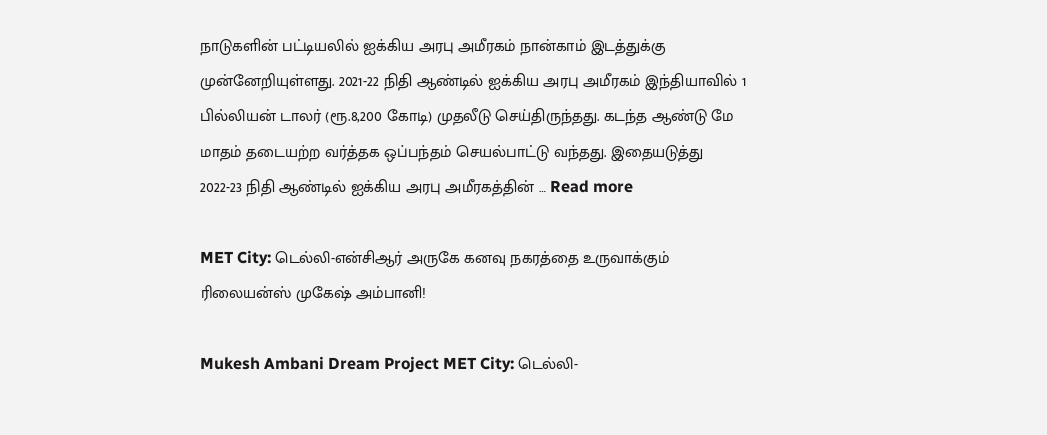நாடுகளின் பட்டியலில் ஐக்கிய அரபு அமீரகம் நான்காம் இடத்துக்கு முன்னேறியுள்ளது. 2021-22 நிதி ஆண்டில் ஐக்கிய அரபு அமீரகம் இந்தியாவில் 1 பில்லியன் டாலர் (ரூ.8,200 கோடி) முதலீடு செய்திருந்தது. கடந்த ஆண்டு மே மாதம் தடையற்ற வர்த்தக ஒப்பந்தம் செயல்பாட்டு வந்தது. இதையடுத்து 2022-23 நிதி ஆண்டில் ஐக்கிய அரபு அமீரகத்தின் … Read more

MET City: டெல்லி-என்சிஆர் அருகே கனவு நகரத்தை உருவாக்கும் ரிலையன்ஸ் முகேஷ் அம்பானி!

Mukesh Ambani Dream Project MET City: டெல்லி-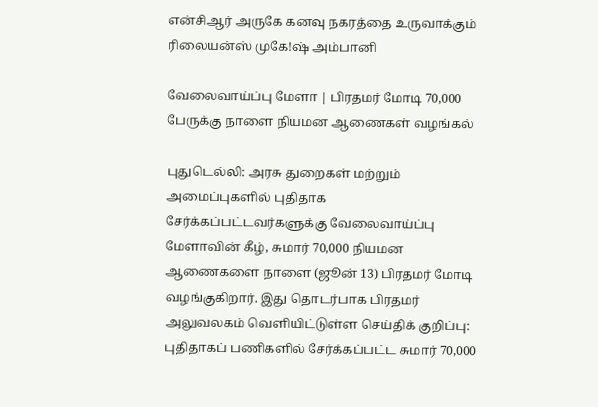என்சிஆர் அருகே கனவு நகரத்தை உருவாக்கும் ரிலையன்ஸ் முகே!ஷ் அம்பானி

வேலைவாய்ப்பு மேளா | பிரதமர் மோடி 70,000  பேருக்கு நாளை நியமன ஆணைகள் வழங்கல்

புதுடெல்லி: அரசு துறைகள் மற்றும் அமைப்புகளில் புதிதாக சேர்க்கப்பட்டவர்களுக்கு வேலைவாய்ப்பு மேளாவின் கீழ், சுமார் 70,000 நியமன ஆணைகளை நாளை (ஜூன் 13) பிரதமர் மோடி வழங்குகிறார். இது தொடர்பாக பிரதமர் அலுவலகம் வெளியிட்டுள்ள செய்திக் குறிப்பு: புதிதாகப் பணிகளில் சேர்க்கப்பட்ட சுமார் 70,000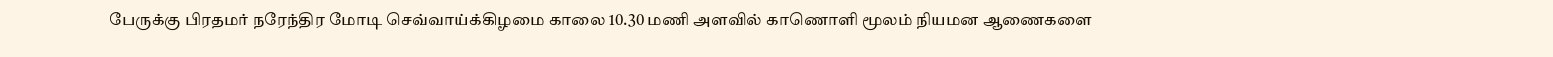பேருக்கு பிரதமர் நரேந்திர மோடி செவ்வாய்க்கிழமை காலை 10.30 மணி அளவில் காணொளி மூலம் நியமன ஆணைகளை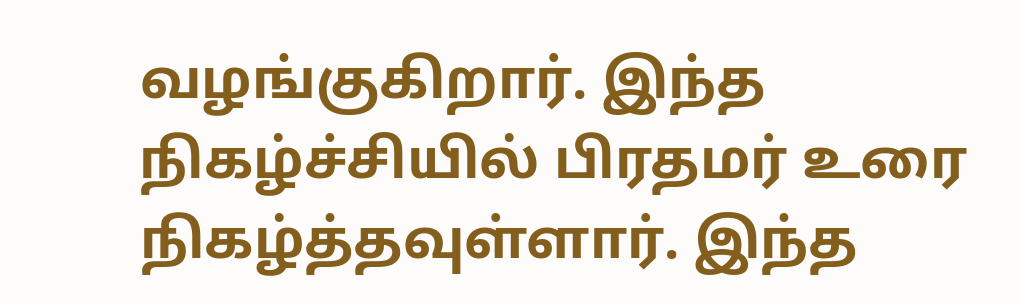வழங்குகிறார். இந்த நிகழ்ச்சியில் பிரதமர் உரை நிகழ்த்தவுள்ளார். இந்த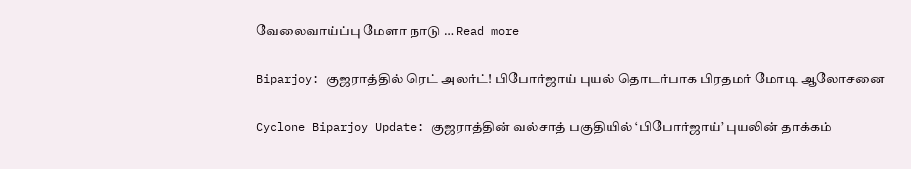வேலைவாய்ப்பு மேளா நாடு … Read more

Biparjoy: குஜராத்தில் ரெட் அலர்ட்! பிபோர்ஜாய் புயல் தொடர்பாக பிரதமர் மோடி ஆலோசனை

Cyclone Biparjoy Update: குஜராத்தின் வல்சாத் பகுதியில் ‘பிபோர்ஜாய்’ புயலின் தாக்கம்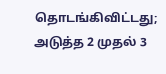தொடங்கிவிட்டது; அடுத்த 2 முதல் 3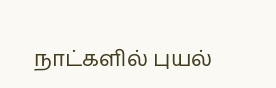நாட்களில் புயல்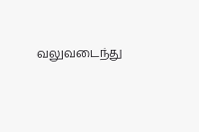வலுவடைந்து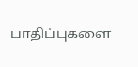பாதிப்புகளை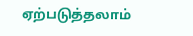ஏற்படுத்தலாம்